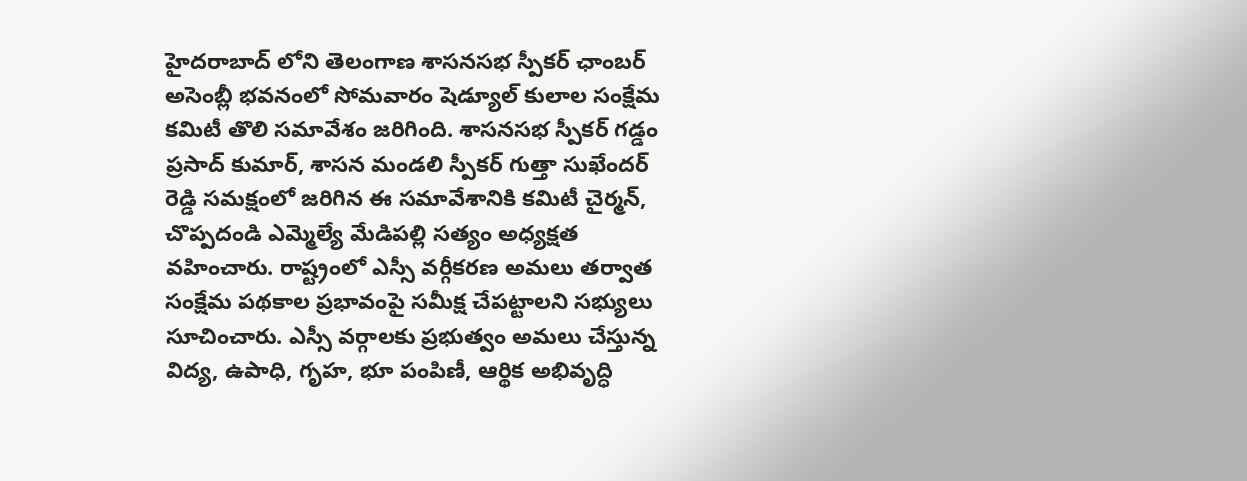హైదరాబాద్ లోని తెలంగాణ శాసనసభ స్పీకర్ ఛాంబర్ అసెంబ్లీ భవనంలో సోమవారం షెడ్యూల్ కులాల సంక్షేమ కమిటీ తొలి సమావేశం జరిగింది. శాసనసభ స్పీకర్ గడ్డం ప్రసాద్ కుమార్, శాసన మండలి స్పీకర్ గుత్తా సుఖేందర్ రెడ్డి సమక్షంలో జరిగిన ఈ సమావేశానికి కమిటీ చైర్మన్, చొప్పదండి ఎమ్మెల్యే మేడిపల్లి సత్యం అధ్యక్షత వహించారు. రాష్ట్రంలో ఎస్సీ వర్గీకరణ అమలు తర్వాత సంక్షేమ పథకాల ప్రభావంపై సమీక్ష చేపట్టాలని సభ్యులు సూచించారు. ఎస్సీ వర్గాలకు ప్రభుత్వం అమలు చేస్తున్న విద్య, ఉపాధి, గృహ, భూ పంపిణీ, ఆర్థిక అభివృద్ధి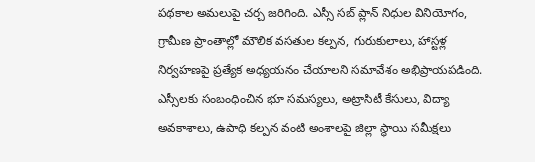పథకాల అమలుపై చర్చ జరిగింది. ఎస్సీ సబ్ ప్లాన్ నిధుల వినియోగం, గ్రామీణ ప్రాంతాల్లో మౌలిక వసతుల కల్పన, గురుకులాలు, హాస్టళ్ల నిర్వహణపై ప్రత్యేక అధ్యయనం చేయాలని సమావేశం అభిప్రాయపడింది. ఎస్సీలకు సంబంధించిన భూ సమస్యలు, అట్రాసిటీ కేసులు, విద్యా అవకాశాలు, ఉపాధి కల్పన వంటి అంశాలపై జిల్లా స్థాయి సమీక్షలు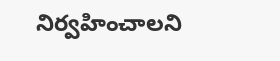నిర్వహించాలని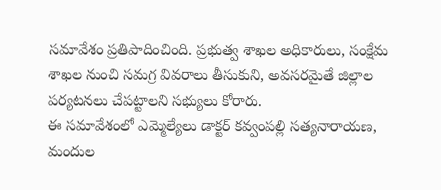సమావేశం ప్రతిపాదించింది. ప్రభుత్వ శాఖల అధికారులు, సంక్షేమ శాఖల నుంచి సమగ్ర వివరాలు తీసుకుని, అవసరమైతే జిల్లాల పర్యటనలు చేపట్టాలని సభ్యులు కోరారు.
ఈ సమావేశంలో ఎమ్మెల్యేలు డాక్టర్ కవ్వంపల్లి సత్యనారాయణ, మందుల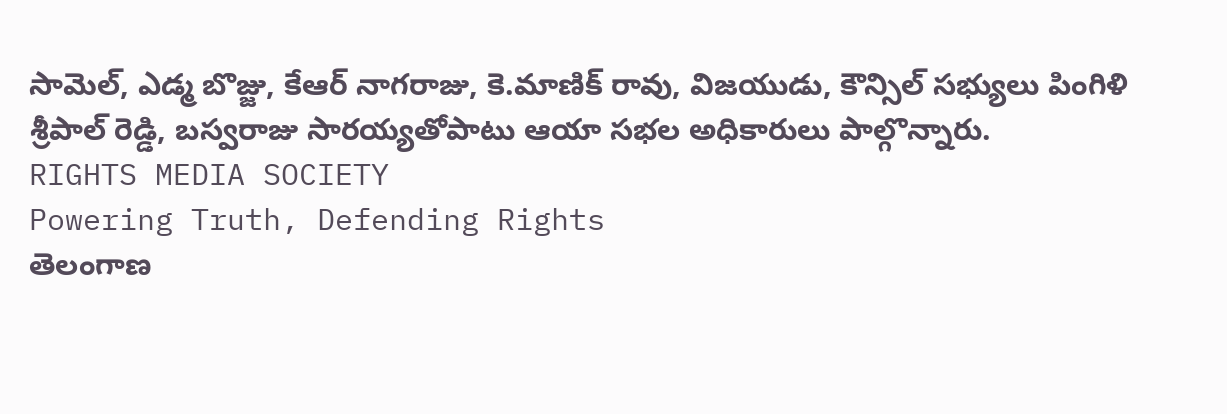సామెల్, ఎడ్మ బొజ్జు, కేఆర్ నాగరాజు, కె.మాణిక్ రావు, విజయుడు, కౌన్సిల్ సభ్యులు పింగిళి శ్రీపాల్ రెడ్డి, బస్వరాజు సారయ్యతోపాటు ఆయా సభల అధికారులు పాల్గొన్నారు.
RIGHTS MEDIA SOCIETY
Powering Truth, Defending Rights
తెలంగాణ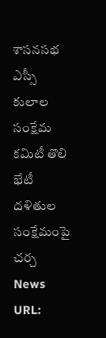శాసనసభ ఎస్సీ కులాల సంక్షేమ కమిటీ తొలి భేటీ
దళితుల సంక్షేమంపై చర్చ
News URL: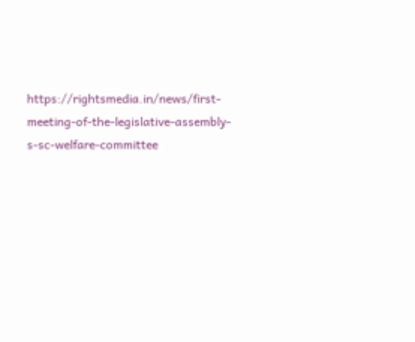https://rightsmedia.in/news/first-meeting-of-the-legislative-assembly-s-sc-welfare-committee